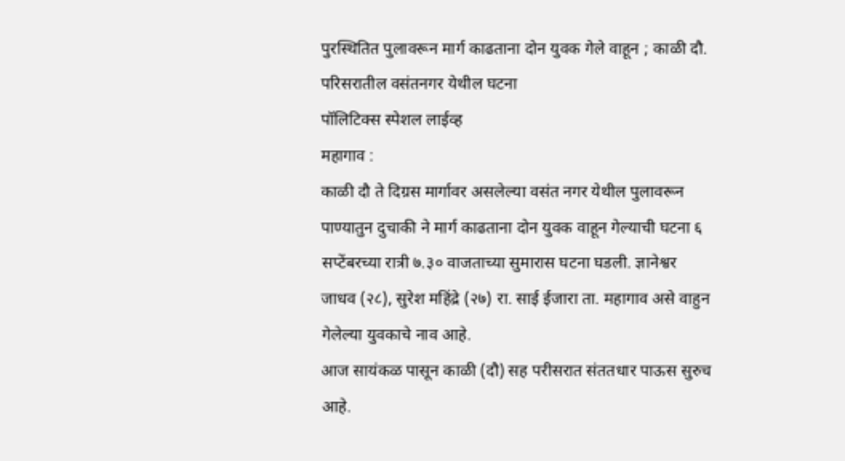पुरस्थितित पुलावरून मार्ग काढताना दोन युवक गेले वाहून ; काळी दौ. परिसरातील वसंतनगर येथील घटना
पॉलिटिक्स स्पेशल लाईव्ह
महागाव :
काळी दौ ते दिग्रस मार्गावर असलेल्या वसंत नगर येथील पुलावरून पाण्यातुन दुचाकी ने मार्ग काढताना दोन युवक वाहून गेल्याची घटना ६ सप्टेंबरच्या रात्री ७.३० वाजताच्या सुमारास घटना घडली. ज्ञानेश्वर जाधव (२८), सुरेश महिंद्रे (२७) रा. साई ईजारा ता. महागाव असे वाहुन गेलेल्या युवकाचे नाव आहे.
आज सायंकळ पासून काळी (दौ) सह परीसरात संततधार पाऊस सुरुच आहे.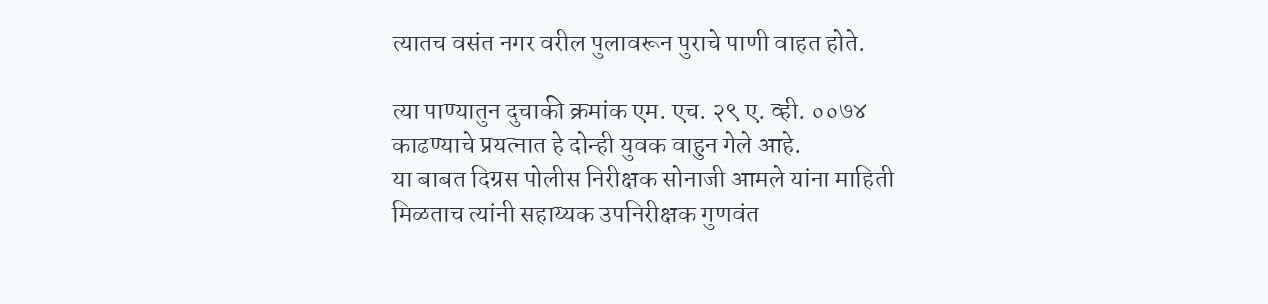त्यातच वसंत नगर वरील पुलावरून पुराचे पाणी वाहत होते.

त्या पाण्यातुन दुचाकी क्रमांक एम. एच. २९ ए. व्ही. ००७४ काढण्याचे प्रयत्नात हे दोन्ही युवक वाहुन गेले आहे.
या बाबत दिग्रस पोलीस निरीक्षक सोनाजी आमले यांना माहिती मिळताच त्यांनी सहाय्यक उपनिरीक्षक गुणवंत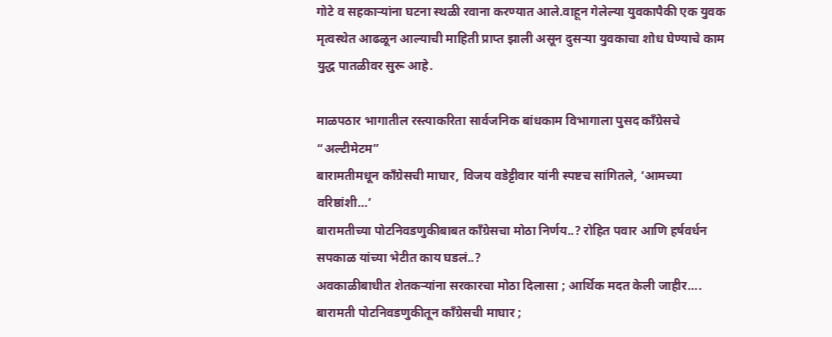गोटे व सहकाऱ्यांना घटना स्थळी रवाना करण्यात आले.वाहून गेलेल्या युवकापैकी एक युवक मृत्वस्थेत आढळून आल्याची माहिती प्राप्त झाली असून दुसऱ्या युवकाचा शोध घेण्याचे काम युद्ध पातळीवर सुरू आहे.

माळपठार भागातील रस्त्याकरिता सार्वजनिक बांधकाम विभागाला पुसद काँग्रेसचे “अल्टीमेटम”
बारामतीमधून काँग्रेसची माघार, विजय वडेट्टीवार यांनी स्पष्टच सांगितले, ‘आमच्या वरिष्ठांशी…’
बारामतीच्या पोटनिवडणुकीबाबत काँग्रेसचा मोठा निर्णय..? रोहित पवार आणि हर्षवर्धन सपकाळ यांच्या भेटीत काय घडलं..?
अवकाळीबाधीत शेतकऱ्यांना सरकारचा मोठा दिलासा ; आर्थिक मदत केली जाहीर….
बारामती पोटनिवडणुकीतून काँग्रेसची माघार ;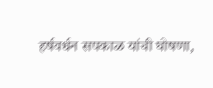हर्षवर्धन सपकाळ यांची घोषणा,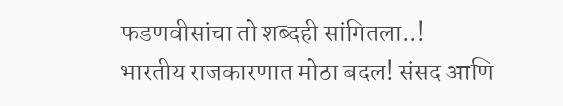फडणवीसांचा तो शब्दही सांगितला..!
भारतीय राजकारणात मोठा बदल! संसद आणि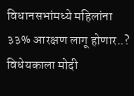विधानसभांमध्ये महिलांना ३३% आरक्षण लागू होणार..? विधेयकाला मोदी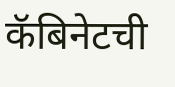कॅबिनेटची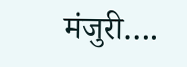मंजुरी….